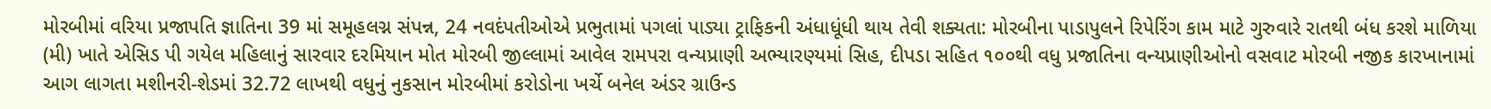મોરબીમાં વરિયા પ્રજાપતિ જ્ઞાતિના 39 માં સમૂહલગ્ન સંપન્ન, 24 નવદંપતીઓએ પ્રભુતામાં પગલાં પાડ્યા ટ્રાફિકની અંધાધૂંધી થાય તેવી શક્યતા: મોરબીના પાડાપુલને રિપેરિંગ કામ માટે ગુરુવારે રાતથી બંધ કરશે માળિયા (મી) ખાતે એસિડ પી ગયેલ મહિલાનું સારવાર દરમિયાન મોત મોરબી જીલ્લામાં આવેલ રામપરા વન્યપ્રાણી અભ્યારણ્યમાં સિહ, દીપડા સહિત ૧૦૦થી વધુ પ્રજાતિના વન્યપ્રાણીઓનો વસવાટ મોરબી નજીક કારખાનામાં આગ લાગતા મશીનરી-શેડમાં 32.72 લાખથી વધુનું નુકસાન મોરબીમાં કરોડોના ખર્ચે બનેલ અંડર ગ્રાઉન્ડ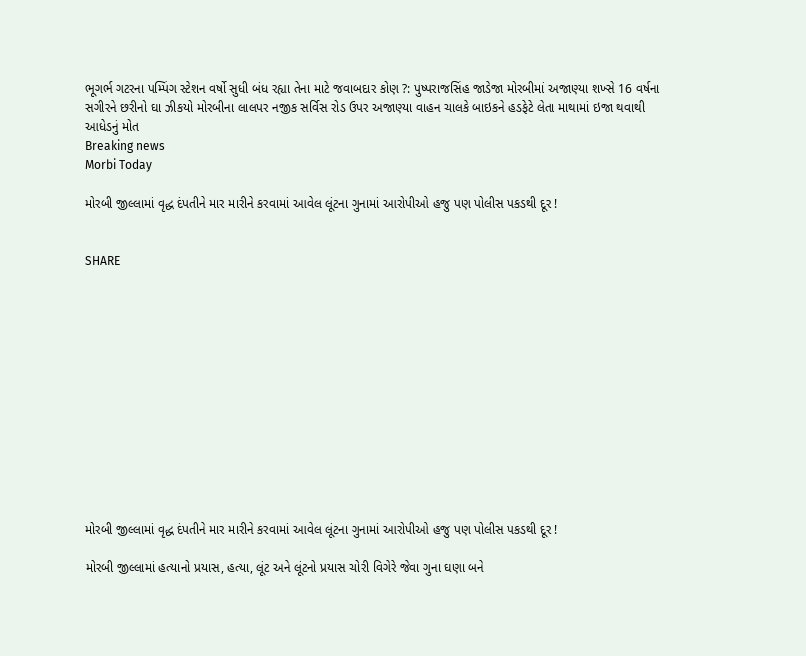ભૂગર્ભ ગટરના પમ્પિંગ સ્ટેશન વર્ષો સુધી બંધ રહ્યા તેના માટે જવાબદાર કોણ ?: પુષ્પરાજસિંહ જાડેજા મોરબીમાં અજાણ્યા શખ્સે 16 વર્ષના સગીરને છરીનો ઘા ઝીકયો મોરબીના લાલપર નજીક સર્વિસ રોડ ઉપર અજાણ્યા વાહન ચાલકે બાઇકને હડફેટે લેતા માથામાં ઇજા થવાથી આધેડનું મોત
Breaking news
Morbi Today

મોરબી જીલ્લામાં વૃદ્ધ દંપતીને માર મારીને કરવામાં આવેલ લૂંટના ગુનામાં આરોપીઓ હજુ પણ પોલીસ પકડથી દૂર !


SHARE













મોરબી જીલ્લામાં વૃદ્ધ દંપતીને માર મારીને કરવામાં આવેલ લૂંટના ગુનામાં આરોપીઓ હજુ પણ પોલીસ પકડથી દૂર !

મોરબી જીલ્લામાં હત્યાનો પ્રયાસ, હત્યા, લૂંટ અને લૂંટનો પ્રયાસ ચોરી વિગેરે જેવા ગુના ઘણા બને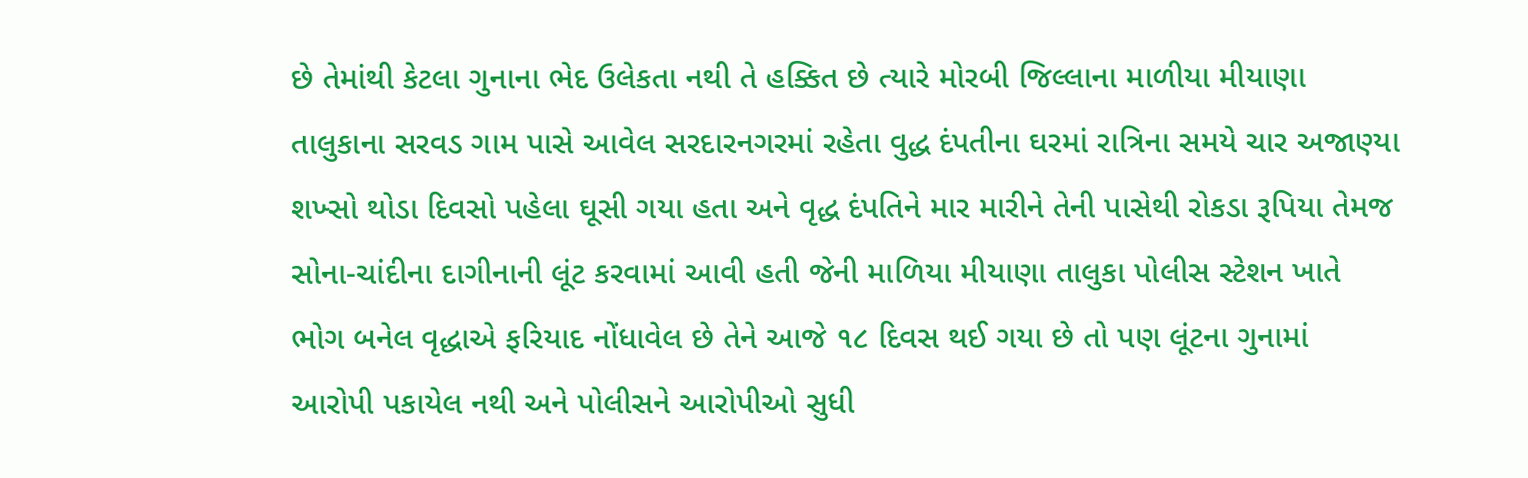છે તેમાંથી કેટલા ગુનાના ભેદ ઉલેકતા નથી તે હક્કિત છે ત્યારે મોરબી જિલ્લાના માળીયા મીયાણા તાલુકાના સરવડ ગામ પાસે આવેલ સરદારનગરમાં રહેતા વુદ્ધ દંપતીના ઘરમાં રાત્રિના સમયે ચાર અજાણ્યા શખ્સો થોડા દિવસો પહેલા ઘૂસી ગયા હતા અને વૃદ્ધ દંપતિને માર મારીને તેની પાસેથી રોકડા રૂપિયા તેમજ સોના-ચાંદીના દાગીનાની લૂંટ કરવામાં આવી હતી જેની માળિયા મીયાણા તાલુકા પોલીસ સ્ટેશન ખાતે ભોગ બનેલ વૃદ્ધાએ ફરિયાદ નોંધાવેલ છે તેને આજે ૧૮ દિવસ થઈ ગયા છે તો પણ લૂંટના ગુનામાં આરોપી પકાયેલ નથી અને પોલીસને આરોપીઓ સુધી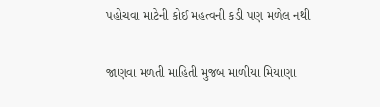પહોચવા માટેની કોઈ મહત્વની કડી પણ મળેલ નથી

જાણવા મળતી માહિતી મુજબ માળીયા મિયાણા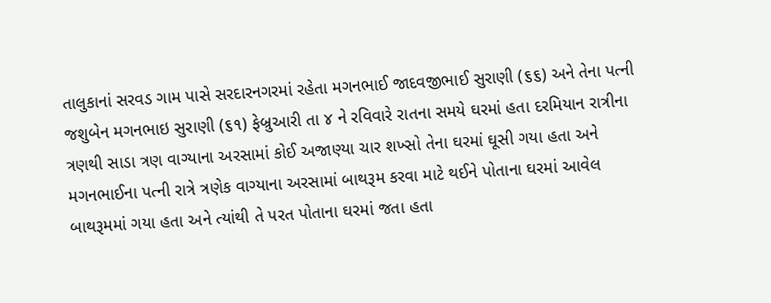તાલુકાનાં સરવડ ગામ પાસે સરદારનગરમાં રહેતા મગનભાઈ જાદવજીભાઈ સુરાણી (૬૬) અને તેના પત્ની જશુબેન મગનભાઇ સુરાણી (૬૧) ફેબ્રુઆરી તા ૪ ને રવિવારે રાતના સમયે ઘરમાં હતા દરમિયાન રાત્રીના ત્રણથી સાડા ત્રણ વાગ્યાના અરસામાં કોઈ અજાણ્યા ચાર શખ્સો તેના ઘરમાં ઘૂસી ગયા હતા અને મગનભાઈના પત્ની રાત્રે ત્રણેક વાગ્યાના અરસામાં બાથરૂમ કરવા માટે થઈને પોતાના ઘરમાં આવેલ બાથરૂમમાં ગયા હતા અને ત્યાંથી તે પરત પોતાના ઘરમાં જતા હતા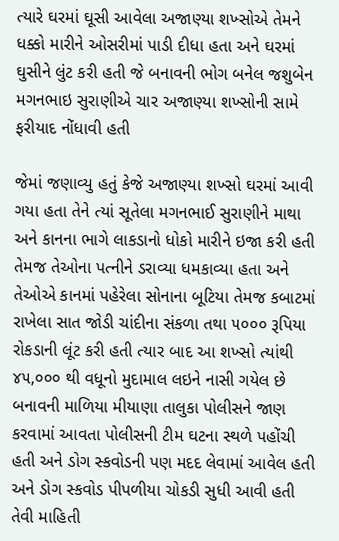ત્યારે ઘરમાં ઘૂસી આવેલા અજાણ્યા શખ્સોએ તેમને ધક્કો મારીને ઓસરીમાં પાડી દીધા હતા અને ઘરમાં ઘુસીને લુંટ કરી હતી જે બનાવની ભોગ બનેલ જશુબેન મગનભાઇ સુરાણીએ ચાર અજાણ્યા શખ્સોની સામે ફરીયાદ નોંધાવી હતી

જેમાં જણાવ્યુ હતું કેજે અજાણ્યા શખ્સો ઘરમાં આવી ગયા હતા તેને ત્યાં સૂતેલા મગનભાઈ સુરાણીને માથા અને કાનના ભાગે લાકડાનો ધોકો મારીને ઇજા કરી હતી તેમજ તેઓના પત્નીને ડરાવ્યા ધમકાવ્યા હતા અને તેઓએ કાનમાં પહેરેલા સોનાના બૂટિયા તેમજ કબાટમાં રાખેલા સાત જોડી ચાંદીના સંકળા તથા ૫૦૦૦ રૂપિયા રોકડાની લૂંટ કરી હતી ત્યાર બાદ આ શખ્સો ત્યાંથી ૪૫,૦૦૦ થી વધૂનો મુદામાલ લઇને નાસી ગયેલ છે  બનાવની માળિયા મીયાણા તાલુકા પોલીસને જાણ કરવામાં આવતા પોલીસની ટીમ ઘટના સ્થળે પહોંચી હતી અને ડોગ સ્કવોડની પણ મદદ લેવામાં આવેલ હતી અને ડોગ સ્કવોડ પીપળીયા ચોકડી સુધી આવી હતી તેવી માહિતી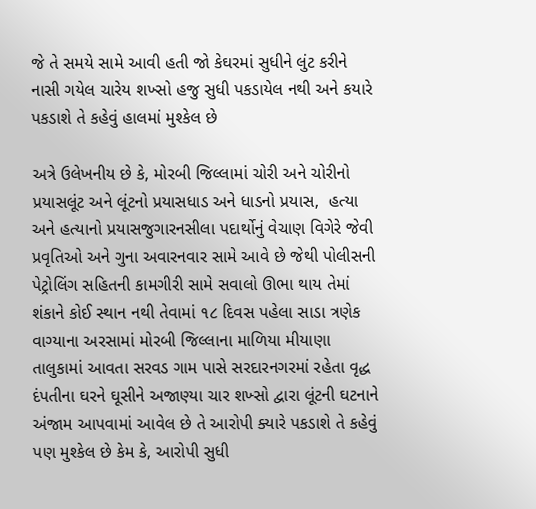જે તે સમયે સામે આવી હતી જો કેઘરમાં સુધીને લુંટ કરીને નાસી ગયેલ ચારેય શખ્સો હજુ સુધી પકડાયેલ નથી અને કયારે પકડાશે તે કહેવું હાલમાં મુશ્કેલ છે

અત્રે ઉલેખનીય છે કે, મોરબી જિલ્લામાં ચોરી અને ચોરીનો પ્રયાસલૂંટ અને લૂંટનો પ્રયાસધાડ અને ધાડનો પ્રયાસ,  હત્યા અને હત્યાનો પ્રયાસજુગારનસીલા પદાર્થોનું વેચાણ વિગેરે જેવી પ્રવૃતિઓ અને ગુના અવારનવાર સામે આવે છે જેથી પોલીસની પેટ્રોલિંગ સહિતની કામગીરી સામે સવાલો ઊભા થાય તેમાં શંકાને કોઈ સ્થાન નથી તેવામાં ૧૮ દિવસ પહેલા સાડા ત્રણેક વાગ્યાના અરસામાં મોરબી જિલ્લાના માળિયા મીયાણા તાલુકામાં આવતા સરવડ ગામ પાસે સરદારનગરમાં રહેતા વૃદ્ધ દંપતીના ઘરને ઘૂસીને અજાણ્યા ચાર શખ્સો દ્વારા લૂંટની ઘટનાને અંજામ આપવામાં આવેલ છે તે આરોપી ક્યારે પકડાશે તે કહેવું પણ મુશ્કેલ છે કેમ કે, આરોપી સુધી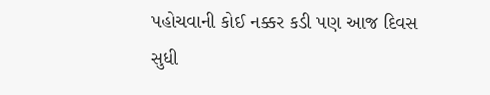પહોચવાની કોઈ નક્કર કડી પણ આજ દિવસ સુધી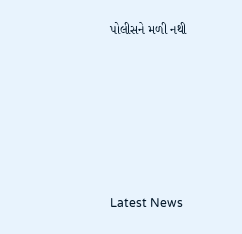પોલીસને મળી નથી






Latest News